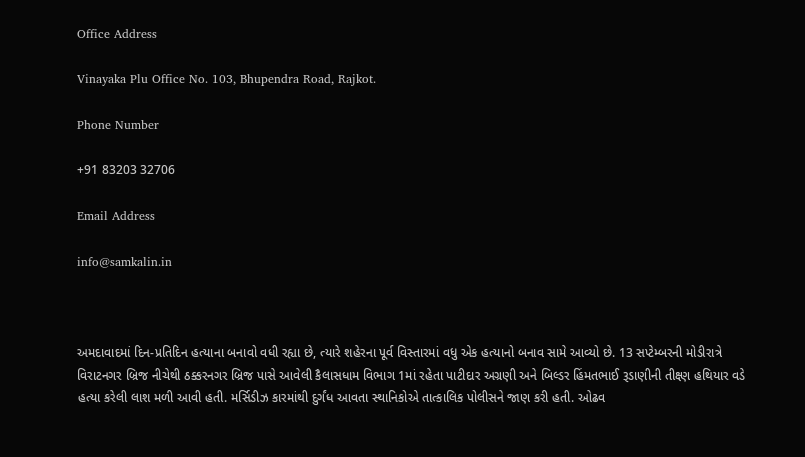Office Address

Vinayaka Plu Office No. 103, Bhupendra Road, Rajkot.

Phone Number

+91 83203 32706

Email Address

info@samkalin.in



અમદાવાદમાં દિન-પ્રતિદિન હત્યાના બનાવો વધી રહ્યા છે, ત્યારે શહેરના પૂર્વ વિસ્તારમાં વધુ એક હત્યાનો બનાવ સામે આવ્યો છે. 13 સપ્ટેમ્બરની મોડીરાત્રે વિરાટનગર બ્રિજ નીચેથી ઠક્કરનગર બ્રિજ પાસે આવેલી કૈલાસધામ વિભાગ 1માં રહેતા પાટીદાર અગ્રણી અને બિલ્ડર હિંમતભાઈ રૂડાણીની તીક્ષ્ણ હથિયાર વડે હત્યા કરેલી લાશ મળી આવી હતી. મર્સિડીઝ કારમાંથી દુર્ગંધ આવતા સ્થાનિકોએ તાત્કાલિક પોલીસને જાણ કરી હતી. ઓઢવ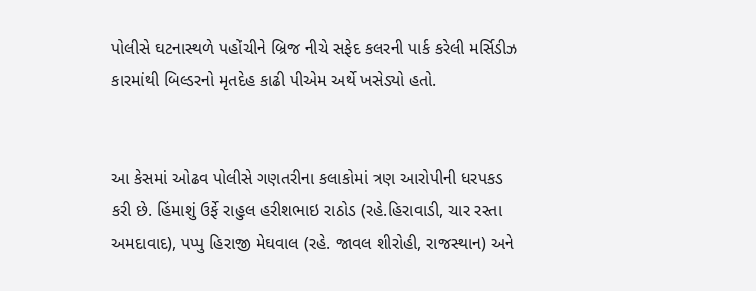પોલીસે ઘટનાસ્થળે પહોંચીને બ્રિજ નીચે સફેદ કલરની પાર્ક કરેલી મર્સિડીઝ કારમાંથી બિલ્ડરનો મૃતદેહ કાઢી પીએમ અર્થે ખસેડ્યો હતો.


આ કેસમાં ઓઢવ પોલીસે ગણતરીના કલાકોમાં ત્રણ આરોપીની ધરપકડ કરી છે. હિંમાશું ઉર્ફે રાહુલ હરીશભાઇ રાઠોડ (રહે.હિરાવાડી, ચાર રસ્તા અમદાવાદ), પપ્પુ હિરાજી મેઘવાલ (રહે. જાવલ શીરોહી, રાજસ્થાન) અને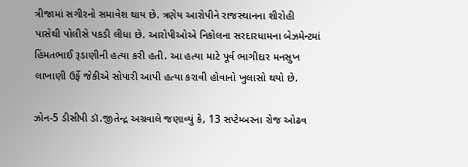ત્રીજામાં સગીરનો સમાવેશ થાય છે. ત્રણેય આરોપીને રાજસ્થાનના શીરોહી પાસેથી પોલીસે પકડી લીધા છે. આરોપીઓએ નિકોલના સરદારધામના બેઝમેન્ટમાં હિંમતભાઈ રૂડાણીની હત્યા કરી હતી. આ હત્યા માટે પૂર્વ ભાગીદાર મનસુખ લાખાણી ઉર્ફે જેકીએ સોપારી આપી હત્યા કરાવી હોવાનો ખુલાસો થયો છે.

ઝોન-5 ડીસીપી ડૉ.જીતેન્દ્ર અગ્રવાલે જણાવ્યું કે, 13 સપ્ટેમ્બરના રોજ ઓઢવ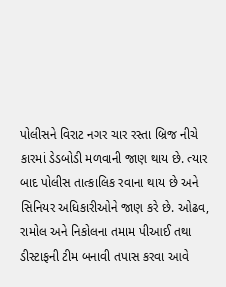પોલીસને વિરાટ નગર ચાર રસ્તા બ્રિજ નીચે કારમાં ડેડબોડી મળવાની જાણ થાય છે. ત્યાર બાદ પોલીસ તાત્કાલિક રવાના થાય છે અને સિનિયર અધિકારીઓને જાણ કરે છે. ઓઢવ, રામોલ અને નિકોલના તમામ પીઆઈ તથા ડીસ્ટાફની ટીમ બનાવી તપાસ કરવા આવે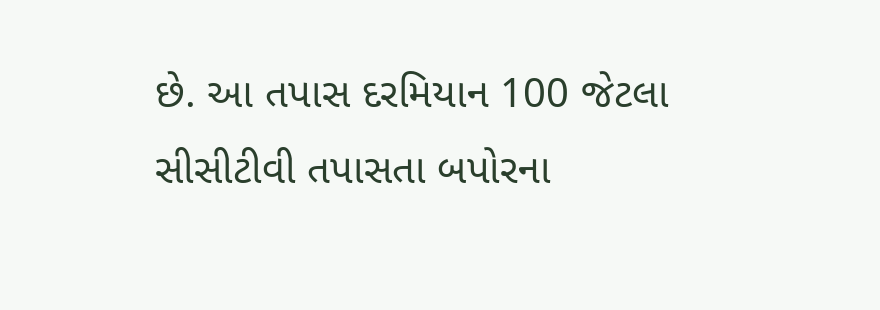છે. આ તપાસ દરમિયાન 100 જેટલા સીસીટીવી તપાસતા બપોરના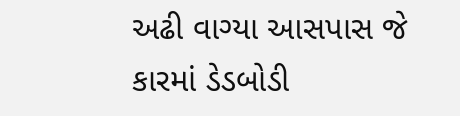અઢી વાગ્યા આસપાસ જે કારમાં ડેડબોડી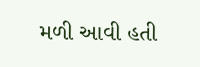મળી આવી હતી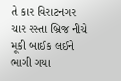તે કાર વિરાટનગર ચાર રસ્તા બ્રિજ નીચે મૂકી બાઈક લઈને ભાગી ગયા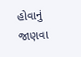હોવાનું જાણવા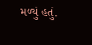મળ્યું હતું.